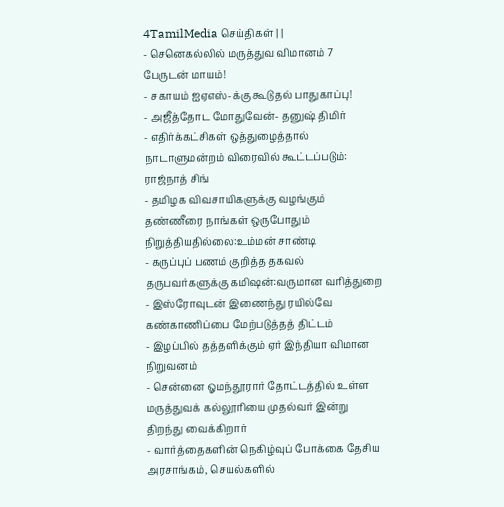4TamilMedia செய்திகள் | |
- செனெகல்லில் மருத்துவ விமானம் 7 பேருடன் மாயம்!
- சகாயம் ஐஏஎஸ்-க்கு கூடுதல் பாதுகாப்பு!
- அஜீத்தோட மோதுவேன்- தனுஷ் திமிர்
- எதிர்க்கட்சிகள் ஒத்துழைத்தால் நாடாளுமன்றம் விரைவில் கூட்டப்படும்: ராஜ்நாத் சிங்
- தமிழக விவசாயிகளுக்கு வழங்கும் தண்ணீரை நாங்கள் ஒருபோதும் நிறுத்தியதில்லை:உம்மன் சாண்டி
- கருப்புப் பணம் குறித்த தகவல் தருபவர்களுக்கு கமிஷன்:வருமான வரித்துறை
- இஸ்ரோவுடன் இணைந்து ரயில்வே கண்காணிப்பை மேற்படுத்தத் திட்டம்
- இழப்பில் தத்தளிக்கும் ஏர் இந்தியா விமான நிறுவனம்
- சென்னை ஓமந்தூரார் தோட்டத்தில் உள்ள மருத்துவக் கல்லூரியை முதல்வர் இன்று திறந்து வைக்கிறார்
- வார்த்தைகளின் நெகிழ்வுப் போக்கை தேசிய அரசாங்கம், செயல்களில்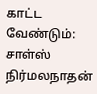காட்ட வேண்டும்: சாள்ஸ் நிர்மலநாதன்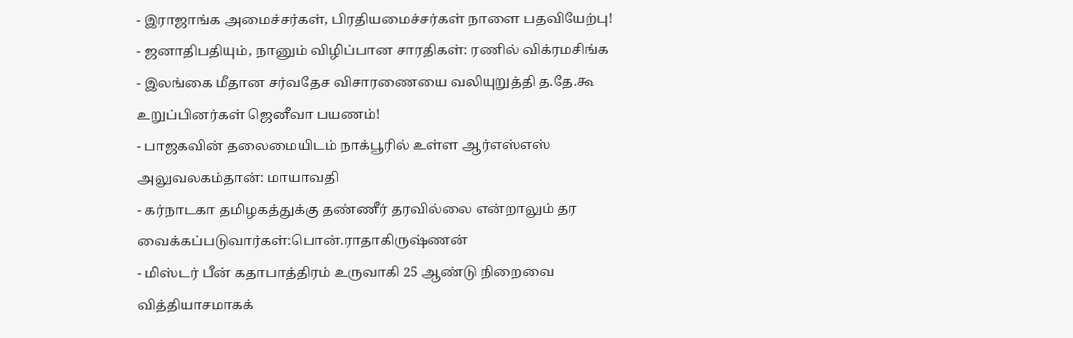- இராஜாங்க அமைச்சர்கள், பிரதியமைச்சர்கள் நாளை பதவியேற்பு!
- ஜனாதிபதியும், நானும் விழிப்பான சாரதிகள்: ரணில் விக்ரமசிங்க
- இலங்கை மீதான சர்வதேச விசாரணையை வலியுறுத்தி த.தே.கூ உறுப்பினர்கள் ஜெனீவா பயணம்!
- பாஜகவின் தலைமையிடம் நாக்பூரில் உள்ள ஆர்எஸ்எஸ் அலுவலகம்தான்: மாயாவதி
- கர்நாடகா தமிழகத்துக்கு தண்ணீர் தரவில்லை என்றாலும் தர வைக்கப்படுவார்கள்:பொன்.ராதாகிருஷ்ணன்
- மிஸ்டர் பீன் கதாபாத்திரம் உருவாகி 25 ஆண்டு நிறைவை வித்தியாசமாகக்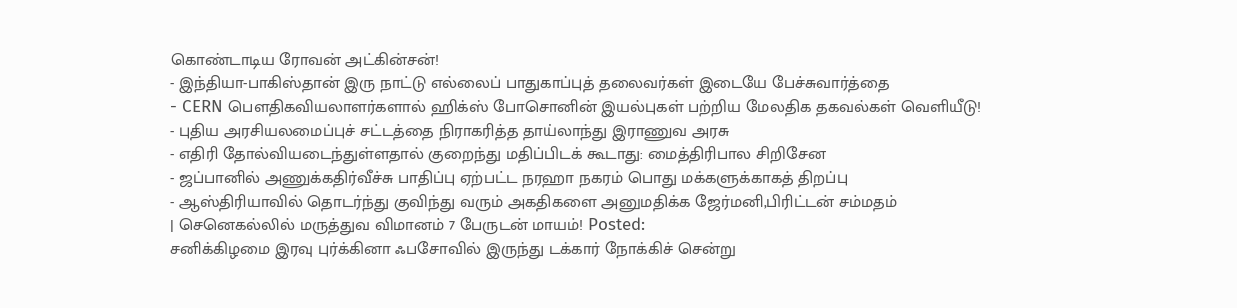கொண்டாடிய ரோவன் அட்கின்சன்!
- இந்தியா-பாகிஸ்தான் இரு நாட்டு எல்லைப் பாதுகாப்புத் தலைவர்கள் இடையே பேச்சுவார்த்தை
- CERN பௌதிகவியலாளர்களால் ஹிக்ஸ் போசொனின் இயல்புகள் பற்றிய மேலதிக தகவல்கள் வெளியீடு!
- புதிய அரசியலமைப்புச் சட்டத்தை நிராகரித்த தாய்லாந்து இராணுவ அரசு
- எதிரி தோல்வியடைந்துள்ளதால் குறைந்து மதிப்பிடக் கூடாது: மைத்திரிபால சிறிசேன
- ஜப்பானில் அணுக்கதிர்வீச்சு பாதிப்பு ஏற்பட்ட நரஹா நகரம் பொது மக்களுக்காகத் திறப்பு
- ஆஸ்திரியாவில் தொடர்ந்து குவிந்து வரும் அகதிகளை அனுமதிக்க ஜேர்மனி,பிரிட்டன் சம்மதம்
| செனெகல்லில் மருத்துவ விமானம் 7 பேருடன் மாயம்! Posted:
சனிக்கிழமை இரவு புர்க்கினா ஃபசோவில் இருந்து டக்கார் நோக்கிச் சென்று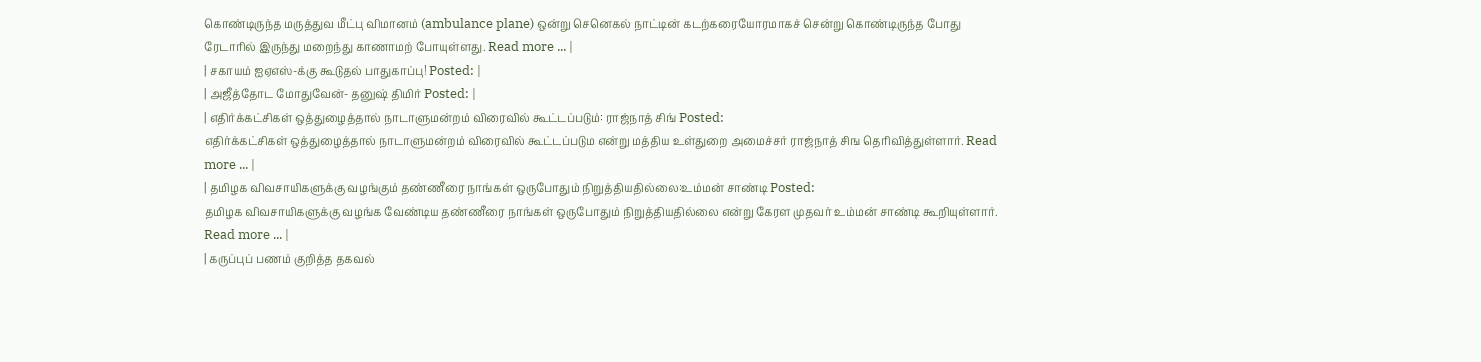கொண்டிருந்த மருத்துவ மீட்பு விமானம் (ambulance plane) ஒன்று செனெகல் நாட்டின் கடற்கரையோரமாகச் சென்று கொண்டிருந்த போது ரேடாரில் இருந்து மறைந்து காணாமற் போயுள்ளது. Read more ... |
| சகாயம் ஐஏஎஸ்-க்கு கூடுதல் பாதுகாப்பு! Posted: |
| அஜீத்தோட மோதுவேன்- தனுஷ் திமிர் Posted: |
| எதிர்க்கட்சிகள் ஒத்துழைத்தால் நாடாளுமன்றம் விரைவில் கூட்டப்படும்: ராஜ்நாத் சிங் Posted:
எதிர்க்கட்சிகள் ஒத்துழைத்தால் நாடாளுமன்றம் விரைவில் கூட்டப்படும என்று மத்திய உள்துறை அமைச்சர் ராஜ்நாத் சிங தெரிவித்துள்ளார். Read more ... |
| தமிழக விவசாயிகளுக்கு வழங்கும் தண்ணீரை நாங்கள் ஒருபோதும் நிறுத்தியதில்லை:உம்மன் சாண்டி Posted:
தமிழக விவசாயிகளுக்கு வழங்க வேண்டிய தண்ணீரை நாங்கள் ஒருபோதும் நிறுத்தியதில்லை என்று கேரள முதவர் உம்மன் சாண்டி கூறியுள்ளார். Read more ... |
| கருப்புப் பணம் குறித்த தகவல்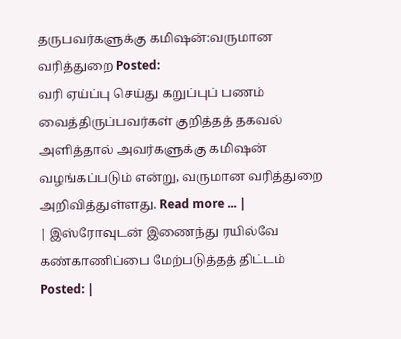தருபவர்களுக்கு கமிஷன்:வருமான வரித்துறை Posted:
வரி ஏய்ப்பு செய்து கறுப்புப் பணம் வைத்திருப்பவர்கள் குறித்தத் தகவல் அளித்தால் அவர்களுக்கு கமிஷன் வழங்கப்படும் என்று, வருமான வரித்துறை அறிவித்துள்ளது. Read more ... |
| இஸ்ரோவுடன் இணைந்து ரயில்வே கண்காணிப்பை மேற்படுத்தத் திட்டம் Posted: |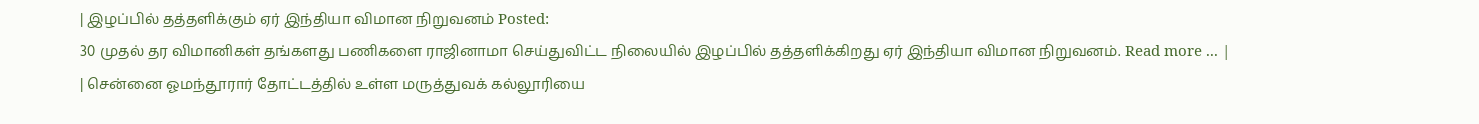| இழப்பில் தத்தளிக்கும் ஏர் இந்தியா விமான நிறுவனம் Posted:
30 முதல் தர விமானிகள் தங்களது பணிகளை ராஜினாமா செய்துவிட்ட நிலையில் இழப்பில் தத்தளிக்கிறது ஏர் இந்தியா விமான நிறுவனம். Read more ... |
| சென்னை ஓமந்தூரார் தோட்டத்தில் உள்ள மருத்துவக் கல்லூரியை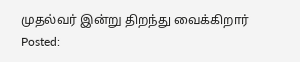முதல்வர் இன்று திறந்து வைக்கிறார் Posted: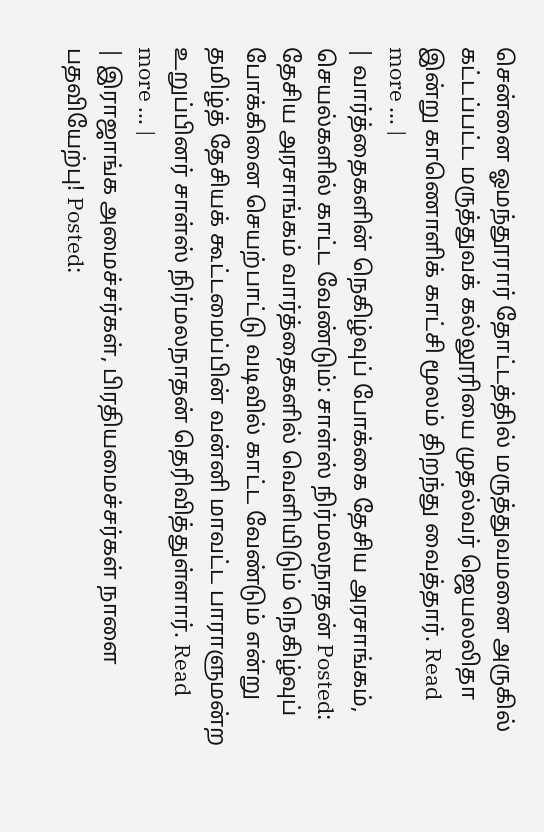சென்னை ஓமந்தூரார் தோட்டத்தில் மருத்துவமனை அருகில் கட்டப்பட்ட மருத்துவக் கல்லூரியை முதல்வர் ஜெயலலிதா இன்று காணொளிக் காட்சி மூலம் திறந்து வைத்தார். Read more ... |
| வார்த்தைகளின் நெகிழ்வுப் போக்கை தேசிய அரசாங்கம், செயல்களில் காட்ட வேண்டும்: சாள்ஸ் நிர்மலநாதன் Posted: தேசிய அரசாங்கம் வார்த்தைகளில் வெளியிடும் நெகிழ்வுப் போக்கினை செயற்பாட்டு வடிவில் காட்ட வேண்டும் என்று தமிழ்த் தேசியக் கூட்டமைப்பின் வன்னி மாவட்ட பாராளுமன்ற உறுப்பினர் சாள்ஸ் நிர்மலநாதன் தெரிவித்துள்ளார். Read more ... |
| இராஜாங்க அமைச்சர்கள், பிரதியமைச்சர்கள் நாளை பதவியேற்பு! Posted: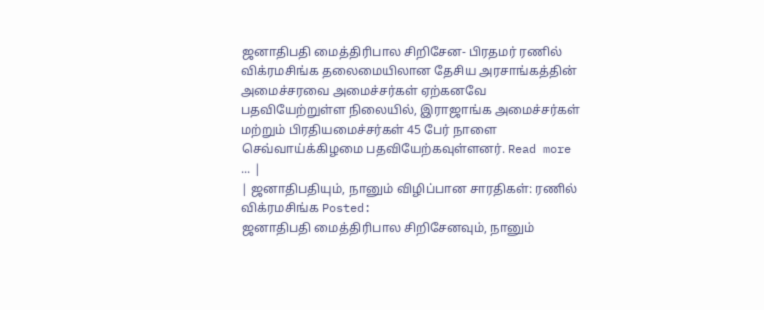ஜனாதிபதி மைத்திரிபால சிறிசேன- பிரதமர் ரணில் விக்ரமசிங்க தலைமையிலான தேசிய அரசாங்கத்தின் அமைச்சரவை அமைச்சர்கள் ஏற்கனவே பதவியேற்றுள்ள நிலையில், இராஜாங்க அமைச்சர்கள் மற்றும் பிரதியமைச்சர்கள் 45 பேர் நாளை செவ்வாய்க்கிழமை பதவியேற்கவுள்ளனர். Read more ... |
| ஜனாதிபதியும், நானும் விழிப்பான சாரதிகள்: ரணில் விக்ரமசிங்க Posted:
ஜனாதிபதி மைத்திரிபால சிறிசேனவும், நானும்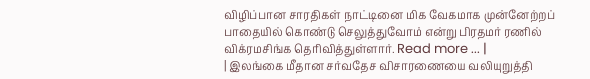விழிப்பான சாரதிகள் நாட்டினை மிக வேகமாக முன்னேற்றப் பாதையில் கொண்டு செலுத்துவோம் என்று பிரதமர் ரணில் விக்ரமசிங்க தெரிவித்துள்ளார். Read more ... |
| இலங்கை மீதான சர்வதேச விசாரணையை வலியுறுத்தி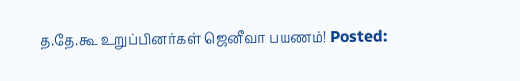த.தே.கூ உறுப்பினர்கள் ஜெனீவா பயணம்! Posted: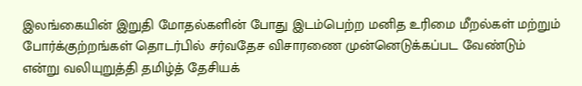இலங்கையின் இறுதி மோதல்களின் போது இடம்பெற்ற மனித உரிமை மீறல்கள் மற்றும் போர்க்குற்றங்கள் தொடர்பில் சர்வதேச விசாரணை முன்னெடுக்கப்பட வேண்டும் என்று வலியுறுத்தி தமிழ்த் தேசியக்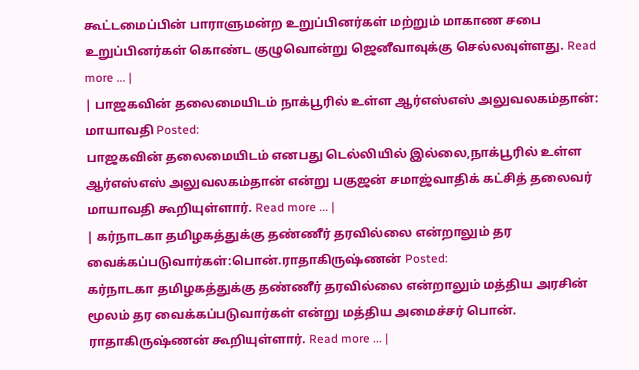கூட்டமைப்பின் பாராளுமன்ற உறுப்பினர்கள் மற்றும் மாகாண சபை உறுப்பினர்கள் கொண்ட குழுவொன்று ஜெனீவாவுக்கு செல்லவுள்ளது. Read more ... |
| பாஜகவின் தலைமையிடம் நாக்பூரில் உள்ள ஆர்எஸ்எஸ் அலுவலகம்தான்: மாயாவதி Posted:
பாஜகவின் தலைமையிடம் எனபது டெல்லியில் இல்லை,நாக்பூரில் உள்ள ஆர்எஸ்எஸ் அலுவலகம்தான் என்று பகுஜன் சமாஜ்வாதிக் கட்சித் தலைவர் மாயாவதி கூறியுள்ளார். Read more ... |
| கர்நாடகா தமிழகத்துக்கு தண்ணீர் தரவில்லை என்றாலும் தர வைக்கப்படுவார்கள்:பொன்.ராதாகிருஷ்ணன் Posted:
கர்நாடகா தமிழகத்துக்கு தண்ணீர் தரவில்லை என்றாலும் மத்திய அரசின் மூலம் தர வைக்கப்படுவார்கள் என்று மத்திய அமைச்சர் பொன். ராதாகிருஷ்ணன் கூறியுள்ளார். Read more ... |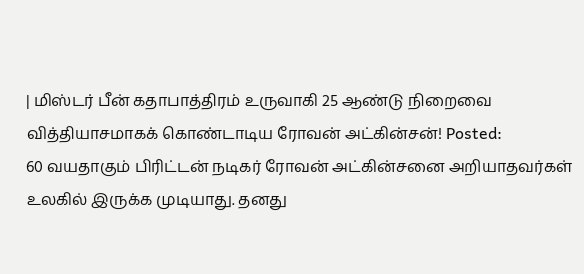| மிஸ்டர் பீன் கதாபாத்திரம் உருவாகி 25 ஆண்டு நிறைவை வித்தியாசமாகக் கொண்டாடிய ரோவன் அட்கின்சன்! Posted:
60 வயதாகும் பிரிட்டன் நடிகர் ரோவன் அட்கின்சனை அறியாதவர்கள் உலகில் இருக்க முடியாது. தனது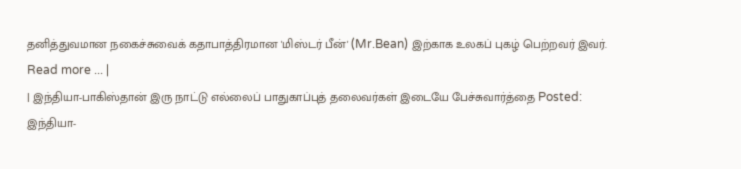தனித்துவமான நகைச்சுவைக் கதாபாத்திரமான 'மிஸ்டர் பீன்' (Mr.Bean) இற்காக உலகப் புகழ் பெற்றவர் இவர். Read more ... |
| இந்தியா-பாகிஸ்தான் இரு நாட்டு எல்லைப் பாதுகாப்புத் தலைவர்கள் இடையே பேச்சுவார்த்தை Posted:
இந்தியா-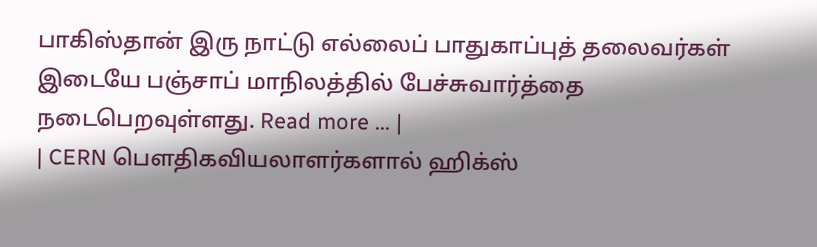பாகிஸ்தான் இரு நாட்டு எல்லைப் பாதுகாப்புத் தலைவர்கள் இடையே பஞ்சாப் மாநிலத்தில் பேச்சுவார்த்தை நடைபெறவுள்ளது. Read more ... |
| CERN பௌதிகவியலாளர்களால் ஹிக்ஸ்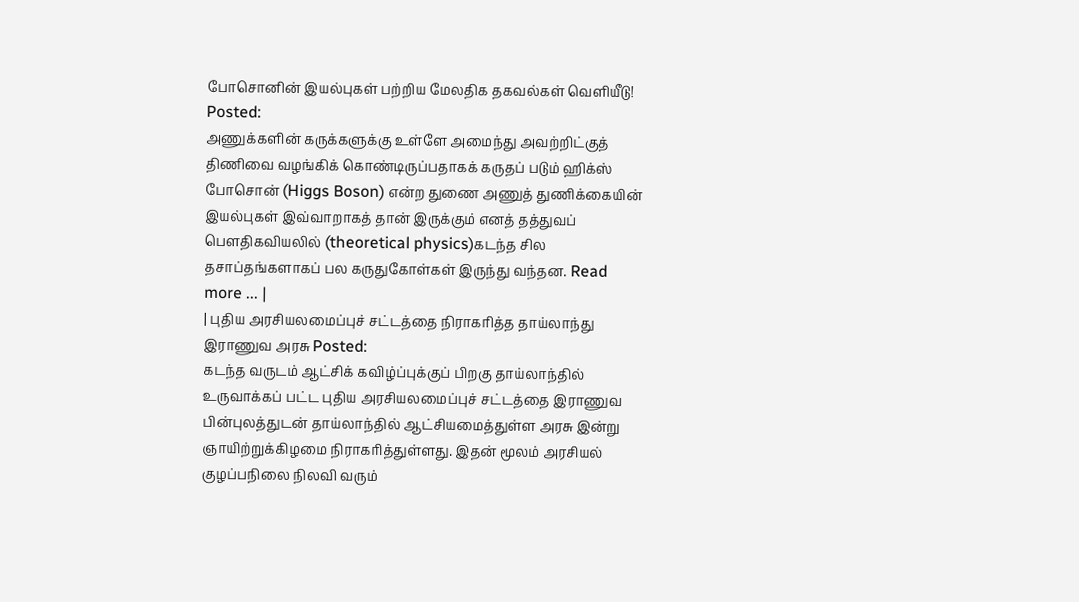போசொனின் இயல்புகள் பற்றிய மேலதிக தகவல்கள் வெளியீடு! Posted:
அணுக்களின் கருக்களுக்கு உள்ளே அமைந்து அவற்றிட்குத் திணிவை வழங்கிக் கொண்டிருப்பதாகக் கருதப் படும் ஹிக்ஸ் போசொன் (Higgs Boson) என்ற துணை அணுத் துணிக்கையின் இயல்புகள் இவ்வாறாகத் தான் இருக்கும் எனத் தத்துவப் பௌதிகவியலில் (theoretical physics)கடந்த சில தசாப்தங்களாகப் பல கருதுகோள்கள் இருந்து வந்தன. Read more ... |
| புதிய அரசியலமைப்புச் சட்டத்தை நிராகரித்த தாய்லாந்து இராணுவ அரசு Posted:
கடந்த வருடம் ஆட்சிக் கவிழ்ப்புக்குப் பிறகு தாய்லாந்தில் உருவாக்கப் பட்ட புதிய அரசியலமைப்புச் சட்டத்தை இராணுவ பின்புலத்துடன் தாய்லாந்தில் ஆட்சியமைத்துள்ள அரசு இன்று ஞாயிற்றுக்கிழமை நிராகரித்துள்ளது. இதன் மூலம் அரசியல் குழப்பநிலை நிலவி வரும்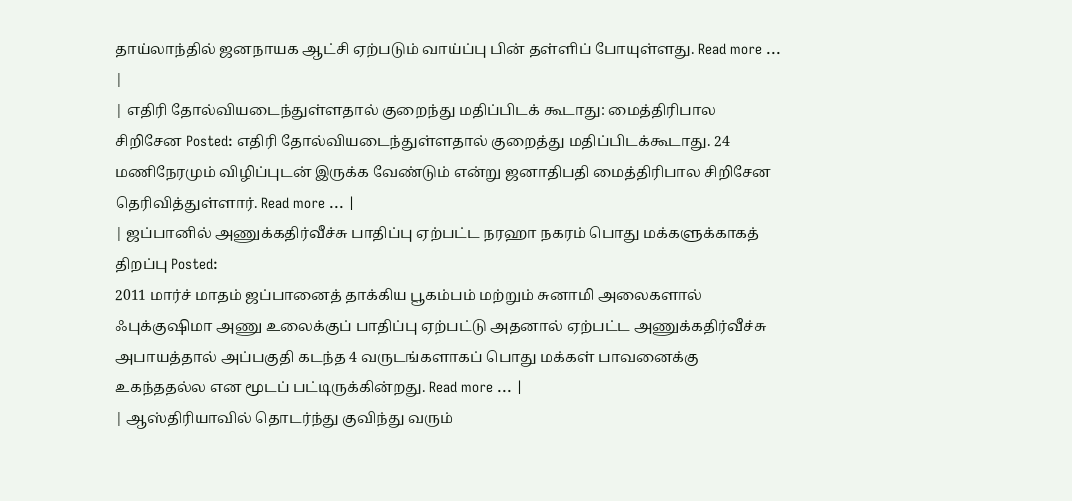தாய்லாந்தில் ஜனநாயக ஆட்சி ஏற்படும் வாய்ப்பு பின் தள்ளிப் போயுள்ளது. Read more ... |
| எதிரி தோல்வியடைந்துள்ளதால் குறைந்து மதிப்பிடக் கூடாது: மைத்திரிபால சிறிசேன Posted: எதிரி தோல்வியடைந்துள்ளதால் குறைத்து மதிப்பிடக்கூடாது. 24 மணிநேரமும் விழிப்புடன் இருக்க வேண்டும் என்று ஜனாதிபதி மைத்திரிபால சிறிசேன தெரிவித்துள்ளார். Read more ... |
| ஜப்பானில் அணுக்கதிர்வீச்சு பாதிப்பு ஏற்பட்ட நரஹா நகரம் பொது மக்களுக்காகத் திறப்பு Posted:
2011 மார்ச் மாதம் ஜப்பானைத் தாக்கிய பூகம்பம் மற்றும் சுனாமி அலைகளால் ஃபுக்குஷிமா அணு உலைக்குப் பாதிப்பு ஏற்பட்டு அதனால் ஏற்பட்ட அணுக்கதிர்வீச்சு அபாயத்தால் அப்பகுதி கடந்த 4 வருடங்களாகப் பொது மக்கள் பாவனைக்கு உகந்ததல்ல என மூடப் பட்டிருக்கின்றது. Read more ... |
| ஆஸ்திரியாவில் தொடர்ந்து குவிந்து வரும்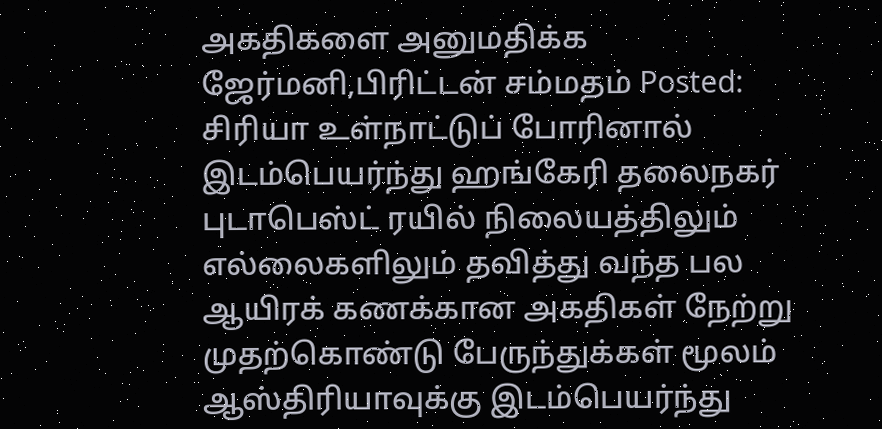அகதிகளை அனுமதிக்க ஜேர்மனி,பிரிட்டன் சம்மதம் Posted:
சிரியா உள்நாட்டுப் போரினால் இடம்பெயர்ந்து ஹங்கேரி தலைநகர் புடாபெஸ்ட் ரயில் நிலையத்திலும் எல்லைகளிலும் தவித்து வந்த பல ஆயிரக் கணக்கான அகதிகள் நேற்று முதற்கொண்டு பேருந்துக்கள் மூலம் ஆஸ்திரியாவுக்கு இடம்பெயர்ந்து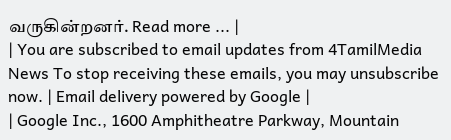வருகின்றனர். Read more ... |
| You are subscribed to email updates from 4TamilMedia News To stop receiving these emails, you may unsubscribe now. | Email delivery powered by Google |
| Google Inc., 1600 Amphitheatre Parkway, Mountain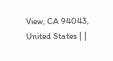View, CA 94043, United States | |